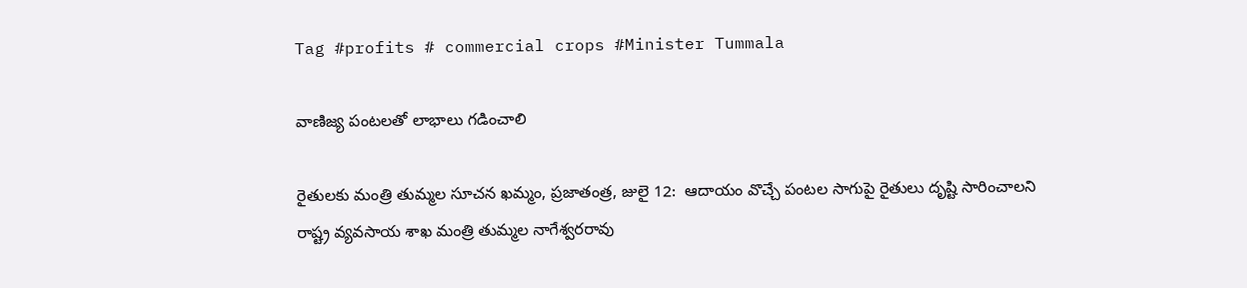Tag #profits # commercial crops #Minister Tummala

వాణిజ్య పంటలతో లాభాలు గడించాలి

రైతులకు మంత్రి తుమ్మల సూచన ఖమ్మం, ప్రజాతంత్ర, జులై 12:  ఆదాయం వొచ్చే పంటల సాగుపై రైతులు దృష్టి సారించాలని రాష్ట్ర వ్యవసాయ శాఖ మంత్రి తుమ్మల నాగేశ్వరరావు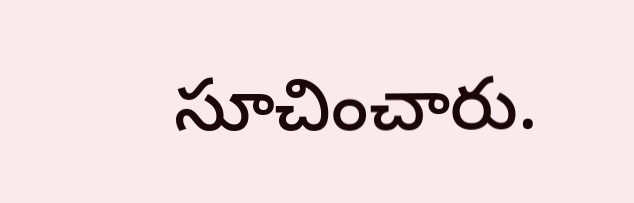సూచించారు.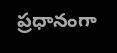ప్రధానంగా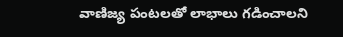వాణిజ్య పంటలతో లాభాలు గడించాలని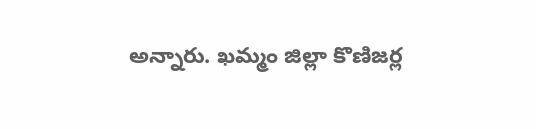అన్నారు. ఖమ్మం జిల్లా కొణిజర్ల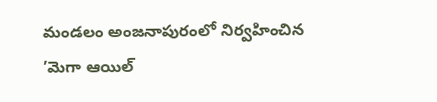మండలం అంజనాపురంలో నిర్వహించిన ’మెగా ఆయిల్‌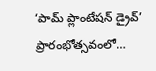‘పామ్‌ ‌ప్లాంటేషన్‌ ‌డ్రైవ్‌’ ప్రారంభోత్సవంలో…